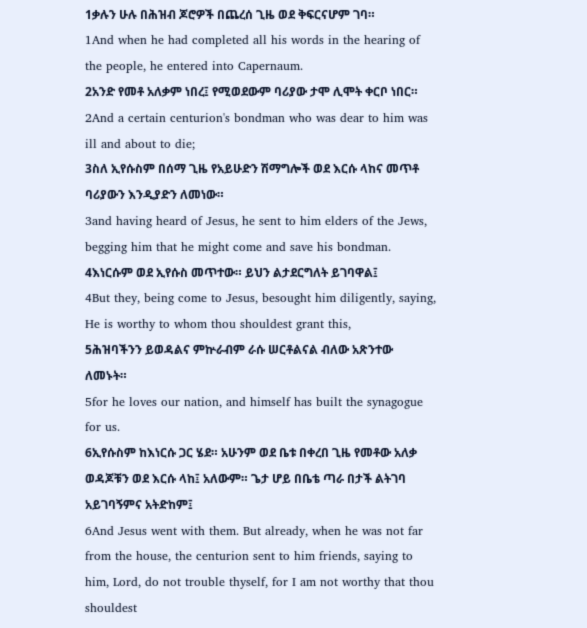1ቃሉን ሁሉ በሕዝብ ጆሮዎች በጨረሰ ጊዜ ወደ ቅፍርናሆም ገባ።
1And when he had completed all his words in the hearing of the people, he entered into Capernaum.
2አንድ የመቶ አለቃም ነበረ፤ የሚወደውም ባሪያው ታሞ ሊሞት ቀርቦ ነበር።
2And a certain centurion's bondman who was dear to him was ill and about to die;
3ስለ ኢየሱስም በሰማ ጊዜ የአይሁድን ሽማግሎች ወደ እርሱ ላከና መጥቶ ባሪያውን እንዲያድን ለመነው።
3and having heard of Jesus, he sent to him elders of the Jews, begging him that he might come and save his bondman.
4እነርሱም ወደ ኢየሱስ መጥተው። ይህን ልታደርግለት ይገባዋል፤
4But they, being come to Jesus, besought him diligently, saying, He is worthy to whom thou shouldest grant this,
5ሕዝባችንን ይወዳልና ምኵራብም ራሱ ሠርቶልናል ብለው አጽንተው ለመኑት።
5for he loves our nation, and himself has built the synagogue for us.
6ኢየሱስም ከእነርሱ ጋር ሄደ። አሁንም ወደ ቤቱ በቀረበ ጊዜ የመቶው አለቃ ወዳጆቹን ወደ እርሱ ላከ፤ አለውም። ጌታ ሆይ በቤቴ ጣራ በታች ልትገባ አይገባኝምና አትድከም፤
6And Jesus went with them. But already, when he was not far from the house, the centurion sent to him friends, saying to him, Lord, do not trouble thyself, for I am not worthy that thou shouldest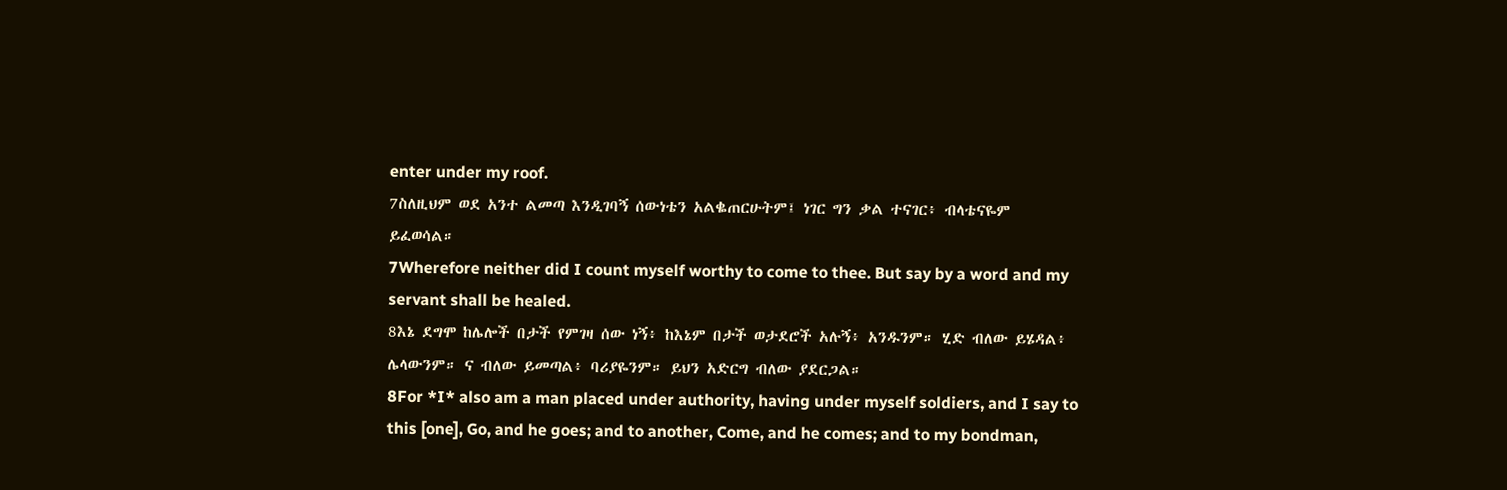enter under my roof.
7ስለዚህም ወደ አንተ ልመጣ እንዲገባኝ ሰውነቴን አልቈጠርሁትም፤ ነገር ግን ቃል ተናገር፥ ብላቴናዬም ይፈወሳል።
7Wherefore neither did I count myself worthy to come to thee. But say by a word and my servant shall be healed.
8እኔ ደግሞ ከሌሎች በታች የምገዛ ሰው ነኝ፥ ከእኔም በታች ወታደሮች አሉኝ፥ አንዱንም። ሂድ ብለው ይሄዳል፥ ሌላውንም። ና ብለው ይመጣል፥ ባሪያዬንም። ይህን አድርግ ብለው ያደርጋል።
8For *I* also am a man placed under authority, having under myself soldiers, and I say to this [one], Go, and he goes; and to another, Come, and he comes; and to my bondman,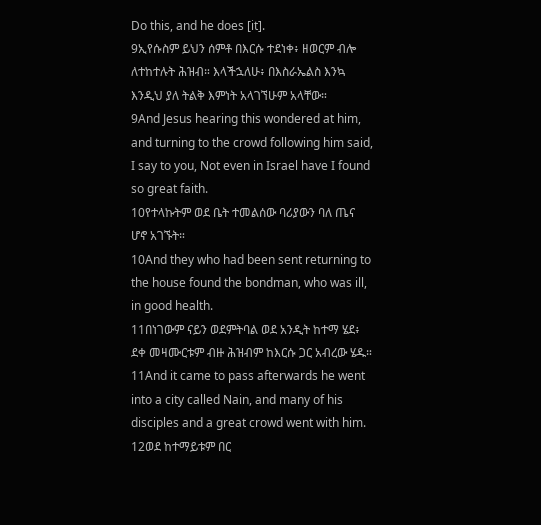Do this, and he does [it].
9ኢየሱስም ይህን ሰምቶ በእርሱ ተደነቀ፥ ዘወርም ብሎ ለተከተሉት ሕዝብ። እላችኋለሁ፥ በእስራኤልስ እንኳ እንዲህ ያለ ትልቅ እምነት አላገኘሁም አላቸው።
9And Jesus hearing this wondered at him, and turning to the crowd following him said, I say to you, Not even in Israel have I found so great faith.
10የተላኩትም ወደ ቤት ተመልሰው ባሪያውን ባለ ጤና ሆኖ አገኙት።
10And they who had been sent returning to the house found the bondman, who was ill, in good health.
11በነገውም ናይን ወደምትባል ወደ አንዲት ከተማ ሄደ፥ ደቀ መዛሙርቱም ብዙ ሕዝብም ከእርሱ ጋር አብረው ሄዱ።
11And it came to pass afterwards he went into a city called Nain, and many of his disciples and a great crowd went with him.
12ወደ ከተማይቱም በር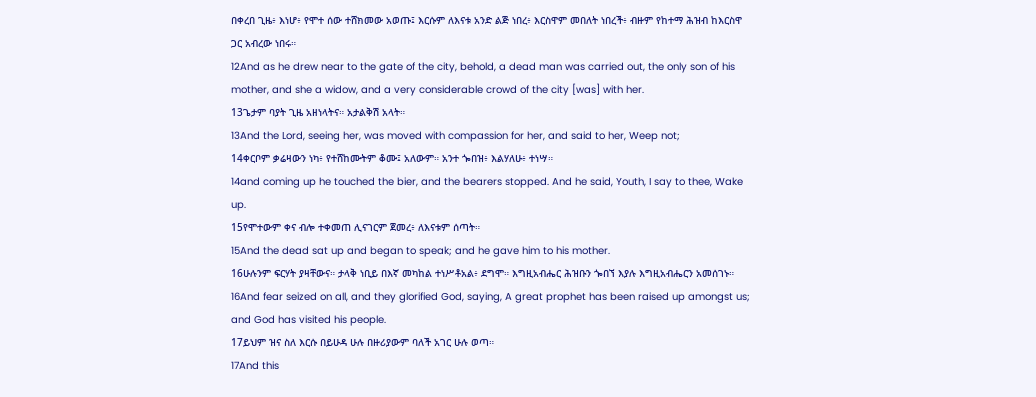በቀረበ ጊዜ፥ እነሆ፥ የሞተ ሰው ተሸክመው አወጡ፤ እርሱም ለእናቱ አንድ ልጅ ነበረ፥ እርስዋም መበለት ነበረች፥ ብዙም የከተማ ሕዝብ ከእርስዋ ጋር አብረው ነበሩ።
12And as he drew near to the gate of the city, behold, a dead man was carried out, the only son of his mother, and she a widow, and a very considerable crowd of the city [was] with her.
13ጌታም ባያት ጊዜ አዘነላትና። አታልቅሽ አላት።
13And the Lord, seeing her, was moved with compassion for her, and said to her, Weep not;
14ቀርቦም ቃሬዛውን ነካ፥ የተሸከሙትም ቆሙ፤ አለውም። አንተ ጐበዝ፥ እልሃለሁ፥ ተነሣ።
14and coming up he touched the bier, and the bearers stopped. And he said, Youth, I say to thee, Wake up.
15የሞተውም ቀና ብሎ ተቀመጠ ሊናገርም ጀመረ፥ ለእናቱም ሰጣት።
15And the dead sat up and began to speak; and he gave him to his mother.
16ሁሉንም ፍርሃት ያዛቸውና። ታላቅ ነቢይ በእኛ መካከል ተነሥቶአል፥ ደግሞ። እግዚአብሔር ሕዝቡን ጐበኘ እያሉ እግዚአብሔርን አመሰገኑ።
16And fear seized on all, and they glorified God, saying, A great prophet has been raised up amongst us; and God has visited his people.
17ይህም ዝና ስለ እርሱ በይሁዳ ሁሉ በዙሪያውም ባለች አገር ሁሉ ወጣ።
17And this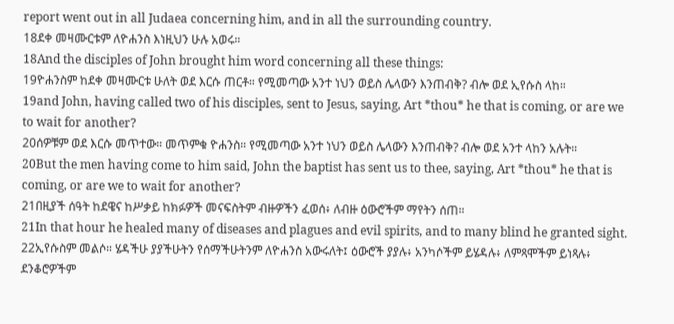report went out in all Judaea concerning him, and in all the surrounding country.
18ደቀ መዛሙርቱም ለዮሐንስ እነዚህን ሁሉ አወሩ።
18And the disciples of John brought him word concerning all these things:
19ዮሐንስም ከደቀ መዛሙርቱ ሁለት ወደ እርሱ ጠርቶ። የሚመጣው አንተ ነህን ወይስ ሌላውን እንጠብቅ? ብሎ ወደ ኢየሱስ ላከ።
19and John, having called two of his disciples, sent to Jesus, saying, Art *thou* he that is coming, or are we to wait for another?
20ሰዎቹም ወደ እርሱ መጥተው። መጥምቁ ዮሐንስ። የሚመጣው አንተ ነህን ወይስ ሌላውን እንጠብቅ? ብሎ ወደ አንተ ላከን አሉት።
20But the men having come to him said, John the baptist has sent us to thee, saying, Art *thou* he that is coming, or are we to wait for another?
21በዚያች ሰዓት ከደዌና ከሥቃይ ከክፉዎች መናፍስትም ብዙዎችን ፈወሰ፥ ለብዙ ዕውሮችም ማየትን ሰጠ።
21In that hour he healed many of diseases and plagues and evil spirits, and to many blind he granted sight.
22ኢየሱስም መልሶ። ሄዳችሁ ያያችሁትን የሰማችሁትንም ለዮሐንስ አውሩለት፤ ዕውሮች ያያሉ፥ አንካሶችም ይሄዳሉ፥ ለምጻሞችም ይነጻሉ፥ ደንቆሮዎችም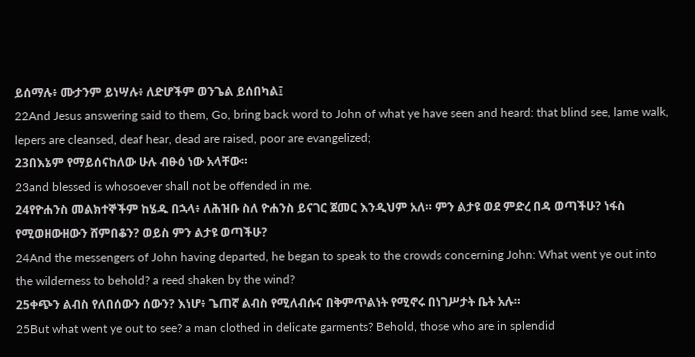ይሰማሉ፥ ሙታንም ይነሣሉ፥ ለድሆችም ወንጌል ይሰበካል፤
22And Jesus answering said to them, Go, bring back word to John of what ye have seen and heard: that blind see, lame walk, lepers are cleansed, deaf hear, dead are raised, poor are evangelized;
23በእኔም የማይሰናከለው ሁሉ ብፁዕ ነው አላቸው።
23and blessed is whosoever shall not be offended in me.
24የዮሐንስ መልክተኞችም ከሄዱ በኋላ፥ ለሕዝቡ ስለ ዮሐንስ ይናገር ጀመር እንዲህም አለ። ምን ልታዩ ወደ ምድረ በዳ ወጣችሁ? ነፋስ የሚወዘውዘውን ሸምበቆን? ወይስ ምን ልታዩ ወጣችሁ?
24And the messengers of John having departed, he began to speak to the crowds concerning John: What went ye out into the wilderness to behold? a reed shaken by the wind?
25ቀጭን ልብስ የለበሰውን ሰውን? እነሆ፥ ጌጠኛ ልብስ የሚለብሱና በቅምጥልነት የሚኖሩ በነገሥታት ቤት አሉ።
25But what went ye out to see? a man clothed in delicate garments? Behold, those who are in splendid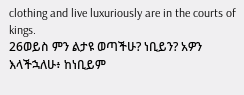clothing and live luxuriously are in the courts of kings.
26ወይስ ምን ልታዩ ወጣችሁ? ነቢይን? አዎን እላችኋለሁ፥ ከነቢይም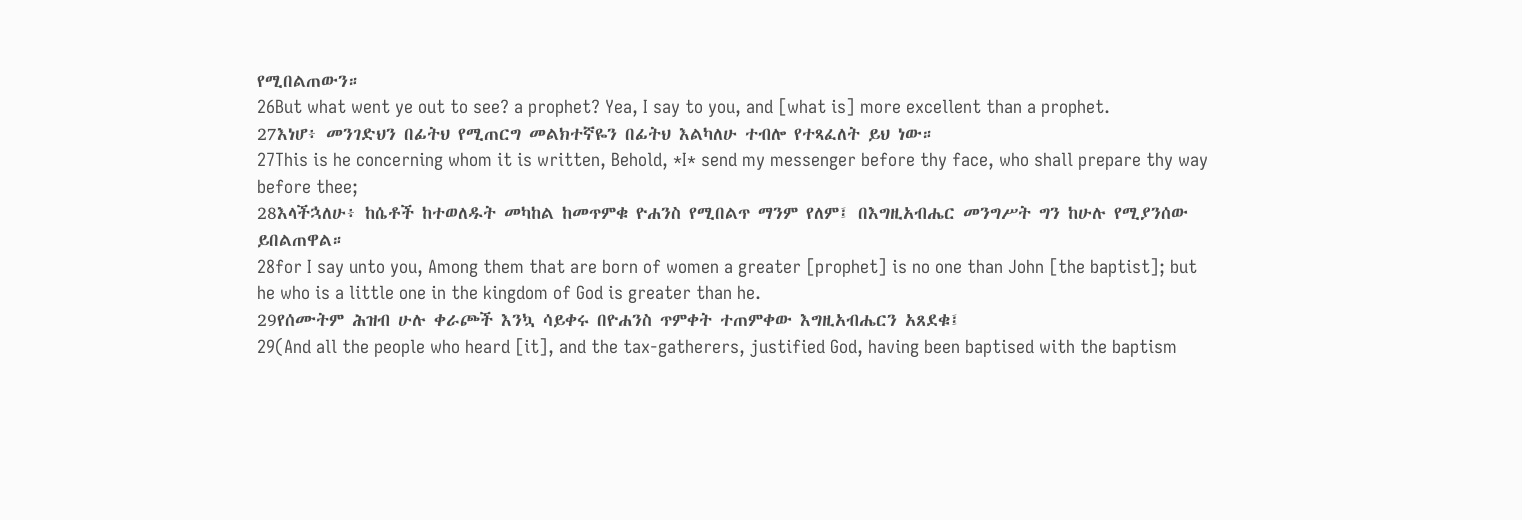የሚበልጠውን።
26But what went ye out to see? a prophet? Yea, I say to you, and [what is] more excellent than a prophet.
27እነሆ፥ መንገድህን በፊትህ የሚጠርግ መልክተኛዬን በፊትህ እልካለሁ ተብሎ የተጻፈለት ይህ ነው።
27This is he concerning whom it is written, Behold, *I* send my messenger before thy face, who shall prepare thy way before thee;
28እላችኋለሁ፥ ከሴቶች ከተወለዱት መካከል ከመጥምቁ ዮሐንስ የሚበልጥ ማንም የለም፤ በእግዚአብሔር መንግሥት ግን ከሁሉ የሚያንሰው ይበልጠዋል።
28for I say unto you, Among them that are born of women a greater [prophet] is no one than John [the baptist]; but he who is a little one in the kingdom of God is greater than he.
29የሰሙትም ሕዝብ ሁሉ ቀራጮች እንኳ ሳይቀሩ በዮሐንስ ጥምቀት ተጠምቀው እግዚአብሔርን አጸደቁ፤
29(And all the people who heard [it], and the tax-gatherers, justified God, having been baptised with the baptism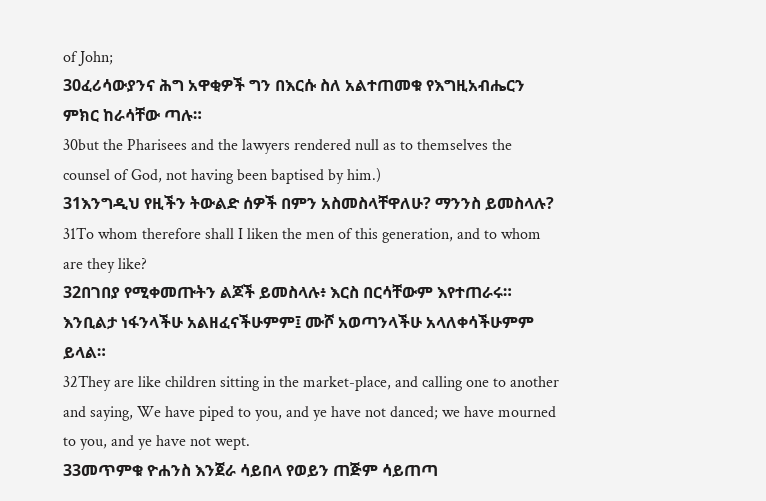of John;
30ፈሪሳውያንና ሕግ አዋቂዎች ግን በእርሱ ስለ አልተጠመቁ የእግዚአብሔርን ምክር ከራሳቸው ጣሉ።
30but the Pharisees and the lawyers rendered null as to themselves the counsel of God, not having been baptised by him.)
31እንግዲህ የዚችን ትውልድ ሰዎች በምን አስመስላቸዋለሁ? ማንንስ ይመስላሉ?
31To whom therefore shall I liken the men of this generation, and to whom are they like?
32በገበያ የሚቀመጡትን ልጆች ይመስላሉ፥ እርስ በርሳቸውም እየተጠራሩ። እንቢልታ ነፋንላችሁ አልዘፈናችሁምም፤ ሙሾ አወጣንላችሁ አላለቀሳችሁምም ይላል።
32They are like children sitting in the market-place, and calling one to another and saying, We have piped to you, and ye have not danced; we have mourned to you, and ye have not wept.
33መጥምቁ ዮሐንስ እንጀራ ሳይበላ የወይን ጠጅም ሳይጠጣ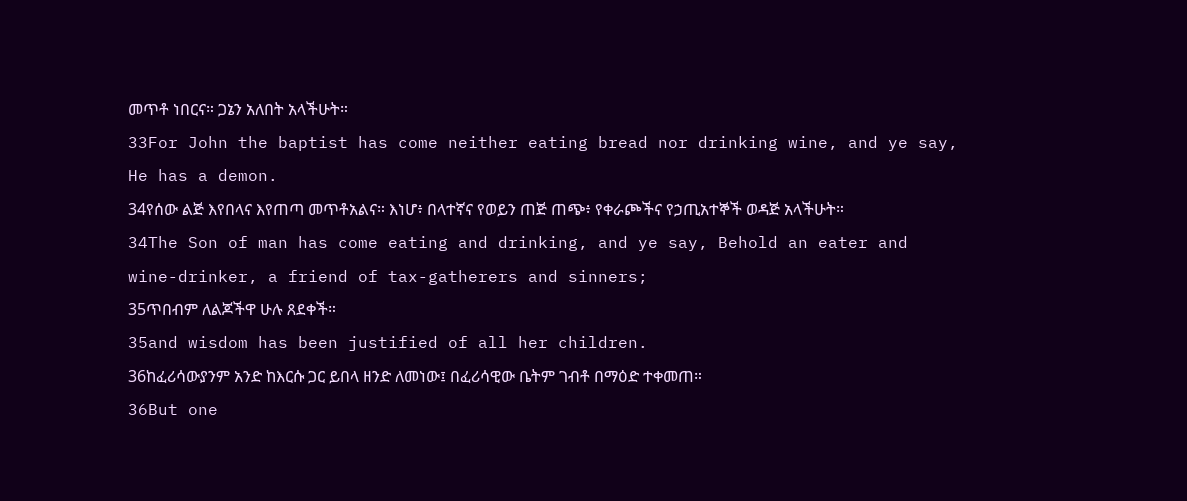መጥቶ ነበርና። ጋኔን አለበት አላችሁት።
33For John the baptist has come neither eating bread nor drinking wine, and ye say, He has a demon.
34የሰው ልጅ እየበላና እየጠጣ መጥቶአልና። እነሆ፥ በላተኛና የወይን ጠጅ ጠጭ፥ የቀራጮችና የኃጢአተኞች ወዳጅ አላችሁት።
34The Son of man has come eating and drinking, and ye say, Behold an eater and wine-drinker, a friend of tax-gatherers and sinners;
35ጥበብም ለልጆችዋ ሁሉ ጸደቀች።
35and wisdom has been justified of all her children.
36ከፈሪሳውያንም አንድ ከእርሱ ጋር ይበላ ዘንድ ለመነው፤ በፈሪሳዊው ቤትም ገብቶ በማዕድ ተቀመጠ።
36But one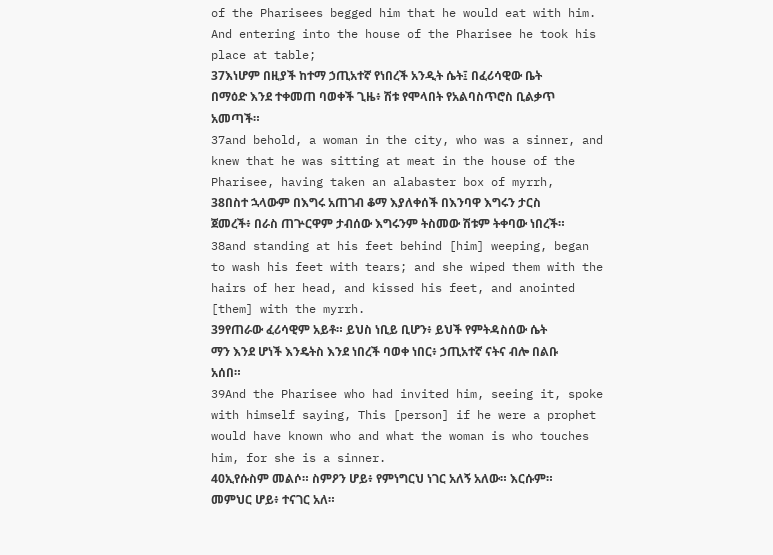of the Pharisees begged him that he would eat with him. And entering into the house of the Pharisee he took his place at table;
37እነሆም በዚያች ከተማ ኃጢአተኛ የነበረች አንዲት ሴት፤ በፈሪሳዊው ቤት በማዕድ እንደ ተቀመጠ ባወቀች ጊዜ፥ ሽቱ የሞላበት የአልባስጥሮስ ቢልቃጥ አመጣች።
37and behold, a woman in the city, who was a sinner, and knew that he was sitting at meat in the house of the Pharisee, having taken an alabaster box of myrrh,
38በስተ ኋላውም በእግሩ አጠገብ ቆማ እያለቀሰች በእንባዋ እግሩን ታርስ ጀመረች፥ በራስ ጠጕርዋም ታብሰው እግሩንም ትስመው ሽቱም ትቀባው ነበረች።
38and standing at his feet behind [him] weeping, began to wash his feet with tears; and she wiped them with the hairs of her head, and kissed his feet, and anointed [them] with the myrrh.
39የጠራው ፈሪሳዊም አይቶ። ይህስ ነቢይ ቢሆን፥ ይህች የምትዳስሰው ሴት ማን እንደ ሆነች እንዴትስ እንደ ነበረች ባወቀ ነበር፥ ኃጢአተኛ ናትና ብሎ በልቡ አሰበ።
39And the Pharisee who had invited him, seeing it, spoke with himself saying, This [person] if he were a prophet would have known who and what the woman is who touches him, for she is a sinner.
40ኢየሱስም መልሶ። ስምዖን ሆይ፥ የምነግርህ ነገር አለኝ አለው። እርሱም። መምህር ሆይ፥ ተናገር አለ።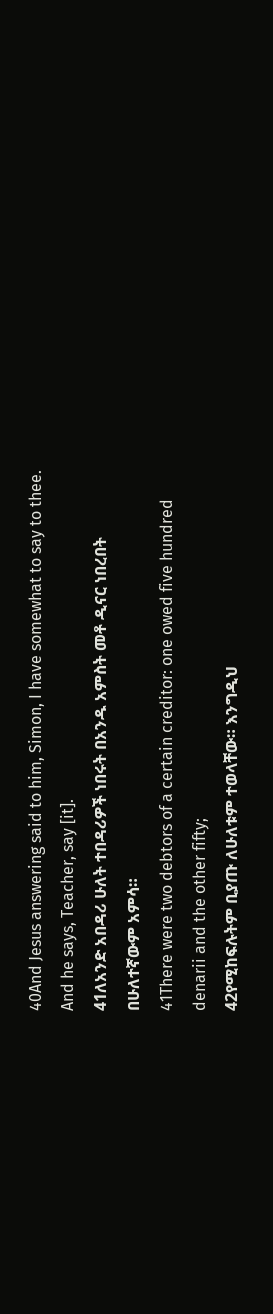40And Jesus answering said to him, Simon, I have somewhat to say to thee. And he says, Teacher, say [it].
41ለአንድ አበዳሪ ሁለት ተበዳሪዎች ነበሩት በአንዱ አምስት መቶ ዲናር ነበረበት በሁለተኛውም አምሳ።
41There were two debtors of a certain creditor: one owed five hundred denarii and the other fifty;
42የሚከፍሉትም ቢያጡ ለሁለቱም ተወላቸው። እንግዲህ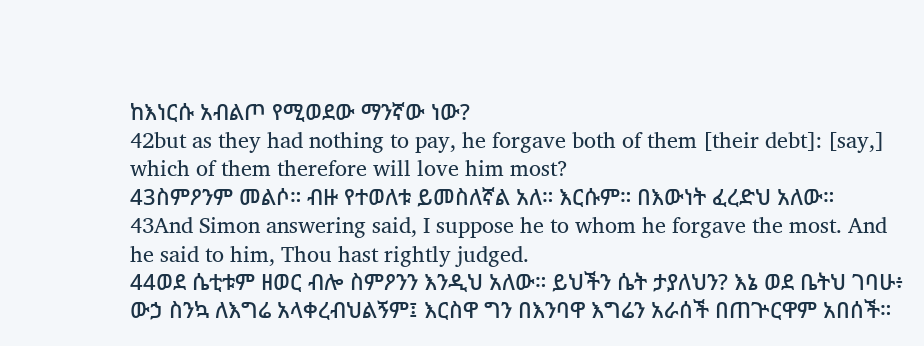ከእነርሱ አብልጦ የሚወደው ማንኛው ነው?
42but as they had nothing to pay, he forgave both of them [their debt]: [say,] which of them therefore will love him most?
43ስምዖንም መልሶ። ብዙ የተወለቱ ይመስለኛል አለ። እርሱም። በእውነት ፈረድህ አለው።
43And Simon answering said, I suppose he to whom he forgave the most. And he said to him, Thou hast rightly judged.
44ወደ ሴቲቱም ዘወር ብሎ ስምዖንን እንዲህ አለው። ይህችን ሴት ታያለህን? እኔ ወደ ቤትህ ገባሁ፥ ውኃ ስንኳ ለእግሬ አላቀረብህልኝም፤ እርስዋ ግን በእንባዋ እግሬን አራሰች በጠጕርዋም አበሰች።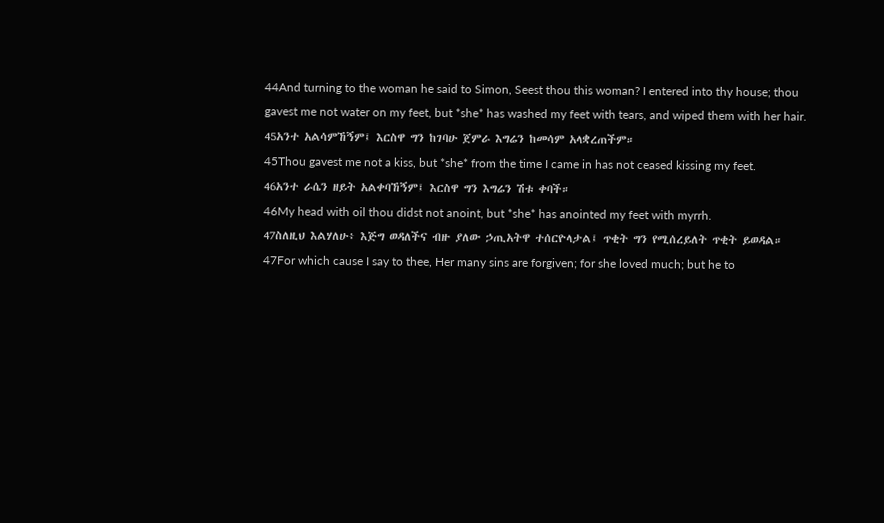44And turning to the woman he said to Simon, Seest thou this woman? I entered into thy house; thou gavest me not water on my feet, but *she* has washed my feet with tears, and wiped them with her hair.
45አንተ አልሳምኸኝም፤ እርስዋ ግን ከገባሁ ጀምራ እግሬን ከመሳም አላቋረጠችም።
45Thou gavest me not a kiss, but *she* from the time I came in has not ceased kissing my feet.
46አንተ ራሴን ዘይት አልቀባኸኝም፤ እርስዋ ግን እግሬን ሽቱ ቀባች።
46My head with oil thou didst not anoint, but *she* has anointed my feet with myrrh.
47ስለዚህ እልሃለሁ፥ እጅግ ወዳለችና ብዙ ያለው ኃጢአትዋ ተሰርዮላታል፤ ጥቂት ግን የሚሰረይለት ጥቂት ይወዳል።
47For which cause I say to thee, Her many sins are forgiven; for she loved much; but he to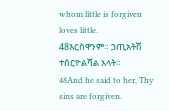whom little is forgiven loves little.
48እርስዋንም። ኃጢአትሽ ተሰርዮልሻል አላት።
48And he said to her, Thy sins are forgiven.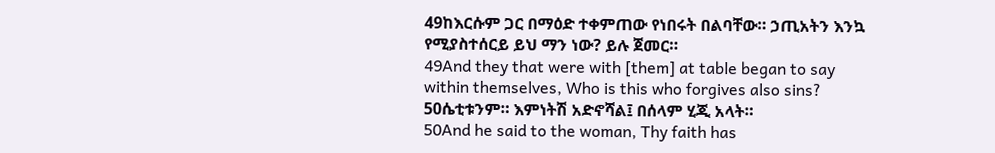49ከእርሱም ጋር በማዕድ ተቀምጠው የነበሩት በልባቸው። ኃጢአትን እንኳ የሚያስተሰርይ ይህ ማን ነው? ይሉ ጀመር።
49And they that were with [them] at table began to say within themselves, Who is this who forgives also sins?
50ሴቲቱንም። እምነትሽ አድኖሻል፤ በሰላም ሂጂ አላት።
50And he said to the woman, Thy faith has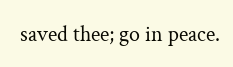saved thee; go in peace.